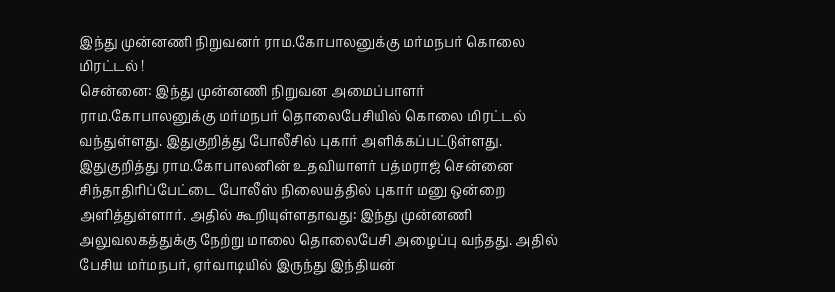இந்து முன்னணி நிறுவனர் ராம.கோபாலனுக்கு மர்மநபர் கொலை மிரட்டல் !
சென்னை: இந்து முன்னணி நிறுவன அமைப்பாளர் ராம.கோபாலனுக்கு மர்மநபர் தொலைபேசியில் கொலை மிரட்டல் வந்துள்ளது. இதுகுறித்து போலீசில் புகார் அளிக்கப்பட்டுள்ளது.
இதுகுறித்து ராம.கோபாலனின் உதவியாளர் பத்மராஜ் சென்னை சிந்தாதிரிப்பேட்டை போலீஸ் நிலையத்தில் புகார் மனு ஒன்றை அளித்துள்ளார். அதில் கூறியுள்ளதாவது: இந்து முன்னணி அலுவலகத்துக்கு நேற்று மாலை தொலைபேசி அழைப்பு வந்தது. அதில் பேசிய மர்மநபர், ஏர்வாடியில் இருந்து இந்தியன்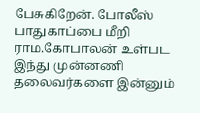பேசுகிறேன். போலீஸ் பாதுகாப்பை மீறி ராம.கோபாலன் உள்பட இந்து முன்னணி தலைவர்களை இன்னும்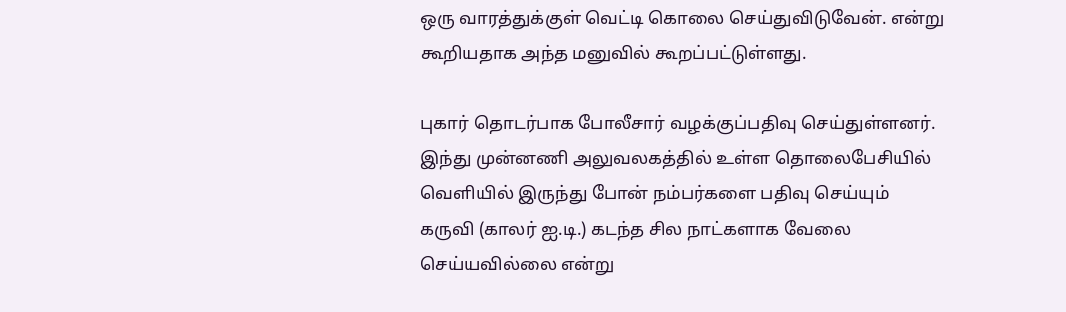ஒரு வாரத்துக்குள் வெட்டி கொலை செய்துவிடுவேன். என்று கூறியதாக அந்த மனுவில் கூறப்பட்டுள்ளது.

புகார் தொடர்பாக போலீசார் வழக்குப்பதிவு செய்துள்ளனர். இந்து முன்னணி அலுவலகத்தில் உள்ள தொலைபேசியில் வெளியில் இருந்து போன் நம்பர்களை பதிவு செய்யும் கருவி (காலர் ஐ.டி.) கடந்த சில நாட்களாக வேலை செய்யவில்லை என்று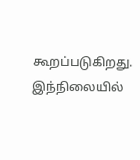கூறப்படுகிறது. இந்நிலையில்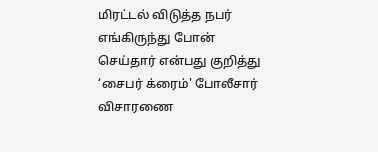மிரட்டல் விடுத்த நபர் எங்கிருந்து போன் செய்தார் என்பது குறித்து ‘சைபர் க்ரைம்' போலீசார் விசாரணை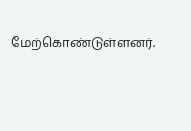மேற்கொண்டுள்ளனர்.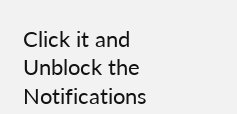Click it and Unblock the Notifications